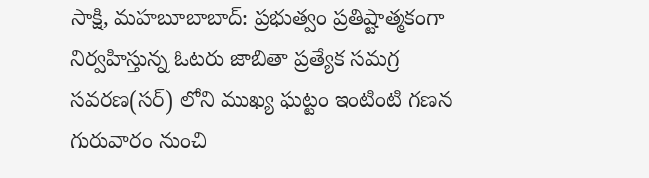సాక్షి, మహబూబాబాద్: ప్రభుత్వం ప్రతిష్టాత్మకంగా నిర్వహిస్తున్న ఓటరు జాబితా ప్రత్యేక సమగ్ర సవరణ(సర్) లోని ముఖ్య ఘట్టం ఇంటింటి గణన గురువారం నుంచి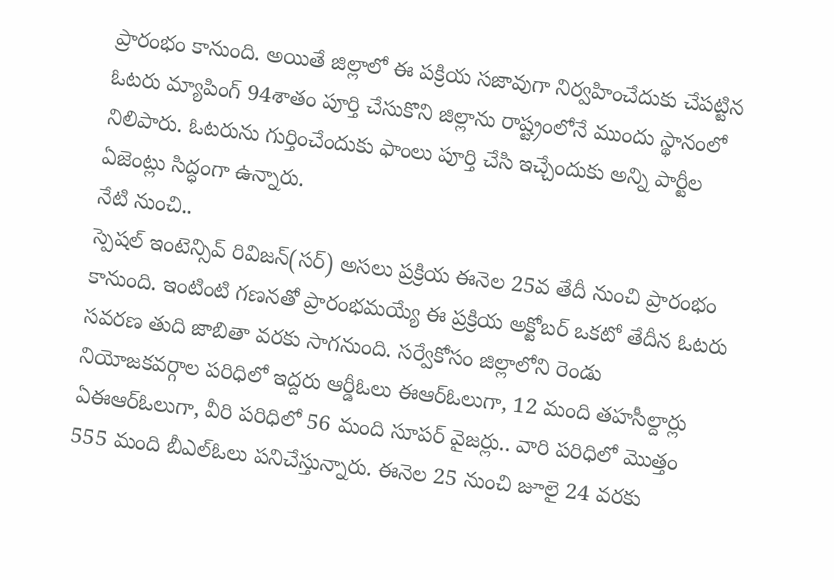ప్రారంభం కానుంది. అయితే జిల్లాలో ఈ పక్రియ సజావుగా నిర్వహించేదుకు చేపట్టిన ఓటరు మ్యాపింగ్ 94శాతం పూర్తి చేసుకొని జిల్లాను రాష్ట్రంలోనే ముందు స్థానంలో నిలిపారు. ఓటరును గుర్తించేందుకు ఫాంలు పూర్తి చేసి ఇచ్చేందుకు అన్ని పార్టీల ఏజెంట్లు సిద్ధంగా ఉన్నారు.
నేటి నుంచి..
స్పెషల్ ఇంటెన్సివ్ రివిజన్(సర్) అసలు ప్రక్రియ ఈనెల 25వ తేదీ నుంచి ప్రారంభం కానుంది. ఇంటింటి గణనతో ప్రారంభమయ్యే ఈ ప్రక్రియ అక్టోబర్ ఒకటో తేదీన ఓటరు సవరణ తుది జాబితా వరకు సాగనుంది. సర్వేకోసం జిల్లాలోని రెండు నియోజకవర్గాల పరిధిలో ఇద్దరు ఆర్డీఓలు ఈఆర్ఓలుగా, 12 మంది తహసీల్దార్లు ఏఈఆర్ఓలుగా, వీరి పరిధిలో 56 మంది సూపర్ వైజర్లు.. వారి పరిధిలో మొత్తం 555 మంది బీఎల్ఓలు పనిచేస్తున్నారు. ఈనెల 25 నుంచి జూలై 24 వరకు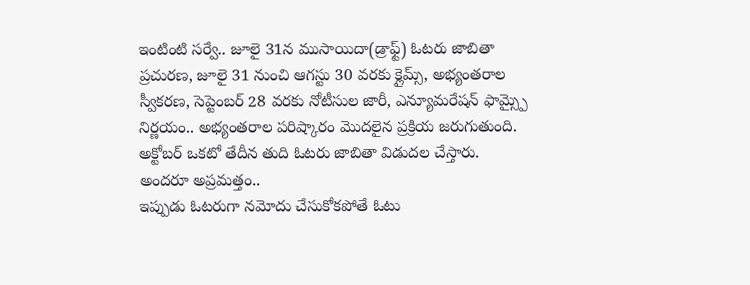ఇంటింటి సర్వే.. జూలై 31న ముసాయిదా(డ్రాఫ్ట్) ఓటరు జాబితా ప్రచురణ, జూలై 31 నుంచి ఆగస్టు 30 వరకు క్లైమ్స్, అభ్యంతరాల స్వీకరణ, సెప్టెంబర్ 28 వరకు నోటీసుల జారీ, ఎన్యూమరేషన్ ఫామ్స్పై నిర్ణయం.. అభ్యంతరాల పరిష్కారం మొదలైన ప్రక్రియ జరుగుతుంది. అక్టోబర్ ఒకటో తేదీన తుది ఓటరు జాబితా విడుదల చేస్తారు.
అందరూ అప్రమత్తం..
ఇప్పుడు ఓటరుగా నమోదు చేసుకోకపోతే ఓటు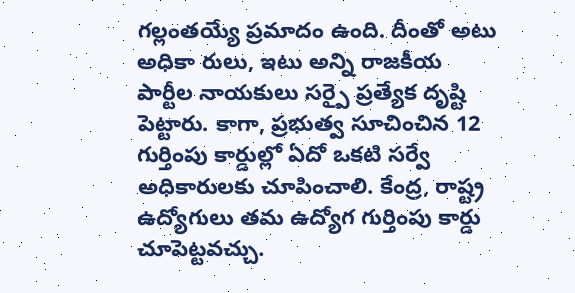గల్లంతయ్యే ప్రమాదం ఉంది. దీంతో అటు అధికా రులు, ఇటు అన్ని రాజకీయ పార్టీల నాయకులు సర్పై ప్రత్యేక దృష్టి పెట్టారు. కాగా, ప్రభుత్వ సూచించిన 12 గుర్తింపు కార్డుల్లో ఏదో ఒకటి సర్వే అధికారులకు చూపించాలి. కేంద్ర, రాష్ట్ర ఉద్యోగులు తమ ఉద్యోగ గుర్తింపు కార్డు చూపెట్టవచ్చు.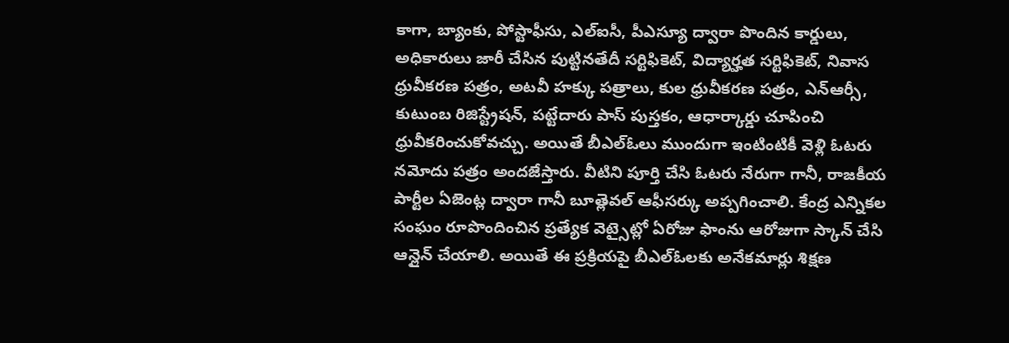కాగా, బ్యాంకు, పోస్టాఫీసు, ఎల్ఐసీ, పీఎస్యూ ద్వారా పొందిన కార్డులు, అధికారులు జారీ చేసిన పుట్టినతేదీ సర్టిఫికెట్, విద్యార్హత సర్టిఫికెట్, నివాస ధ్రువీకరణ పత్రం, అటవీ హక్కు పత్రాలు, కుల ధ్రువీకరణ పత్రం, ఎన్ఆర్సీ, కుటుంబ రిజిస్ట్రేషన్, పట్టేదారు పాస్ పుస్తకం, ఆధార్కార్డు చూపించి ధ్రువీకరించుకోవచ్చు. అయితే బీఎల్ఓలు ముందుగా ఇంటింటికీ వెళ్లి ఓటరు నమోదు పత్రం అందజేస్తారు. వీటిని పూర్తి చేసి ఓటరు నేరుగా గానీ, రాజకీయ పార్టీల ఏజెంట్ల ద్వారా గానీ బూత్లెవల్ ఆఫీసర్కు అప్పగించాలి. కేంద్ర ఎన్నికల సంఘం రూపొందించిన ప్రత్యేక వెట్సైట్లో ఏరోజు ఫాంను ఆరోజుగా స్కాన్ చేసి ఆన్లైన్ చేయాలి. అయితే ఈ ప్రక్రియపై బీఎల్ఓలకు అనేకమార్లు శిక్షణ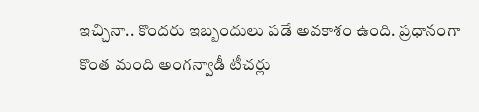ఇచ్చినా.. కొందరు ఇబ్బందులు పడే అవకాశం ఉంది. ప్రధానంగా కొంత మంది అంగన్వాడీ టీచర్లు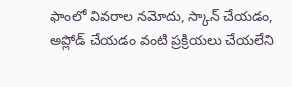ఫాంలో వివరాల నమోదు, స్కాన్ చేయడం, అప్లోడ్ చేయడం వంటి ప్రక్రియలు చేయలేని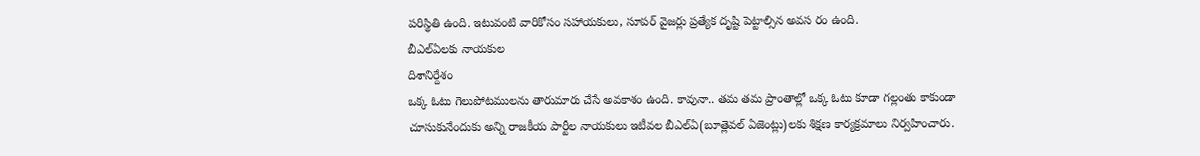పరిస్థితి ఉంది. ఇటువంటి వారికోసం సహాయకులు, సూపర్ వైజర్లు ప్రత్యేక దృష్టి పెట్టాల్సిన అవస రం ఉంది.
బీఎల్ఏలకు నాయకుల
దిశానిర్దేశం
ఒక్క ఓటు గెలుపోటములను తారుమారు చేసే అవకాశం ఉంది. కావునా.. తమ తమ ప్రాంతాల్లో ఒక్క ఓటు కూడా గల్లంతు కాకుండా చూసుకునేందుకు అన్ని రాజకీయ పార్టీల నాయకులు ఇటీవల బీఎల్ఏ(బూత్లెవల్ ఏజెంట్లు)లకు శిక్షణ కార్యక్రమాలు నిర్వహించారు.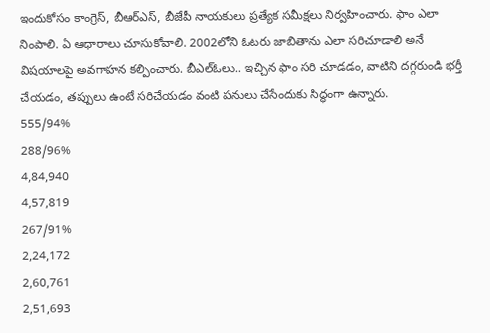ఇందుకోసం కాంగ్రెస్, బీఆర్ఎస్, బీజేపీ నాయకులు ప్రత్యేక సమీక్షలు నిర్వహించారు. ఫాం ఎలా నింపాలి. ఏ ఆధారాలు చూసుకోవాలి. 2002లోని ఓటరు జాబితాను ఎలా సరిచూడాలి అనే విషయాలపై అవగాహన కల్పించారు. బీఎల్ఓలు.. ఇచ్చిన ఫాం సరి చూడడం, వాటిని దగ్గరుండి భర్తీ చేయడం, తప్పులు ఉంటే సరిచేయడం వంటి పనులు చేసేందుకు సిద్ధంగా ఉన్నారు.
555/94%
288/96%
4,84,940
4,57,819
267/91%
2,24,172
2,60,761
2,51,693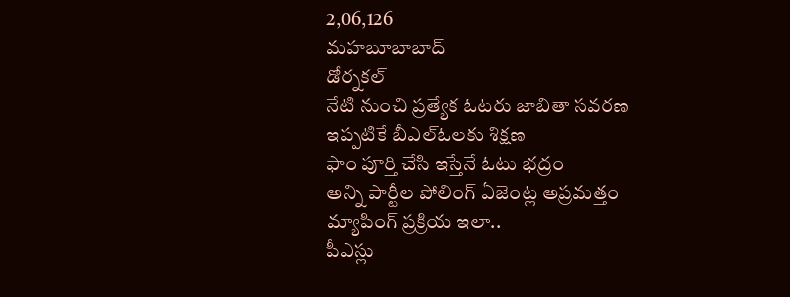2,06,126
మహబూబాబాద్
డోర్నకల్
నేటి నుంచి ప్రత్యేక ఓటరు జాబితా సవరణ
ఇప్పటికే బీఎల్ఓలకు శిక్షణ
ఫాం పూర్తి చేసి ఇస్తేనే ఓటు భద్రం
అన్ని పార్టీల పోలింగ్ ఏజెంట్ల అప్రమత్తం
మ్యాపింగ్ ప్రక్రియ ఇలా..
పీఎస్లు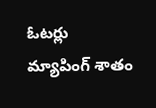ఓటర్లు
మ్యాపింగ్ శాతం